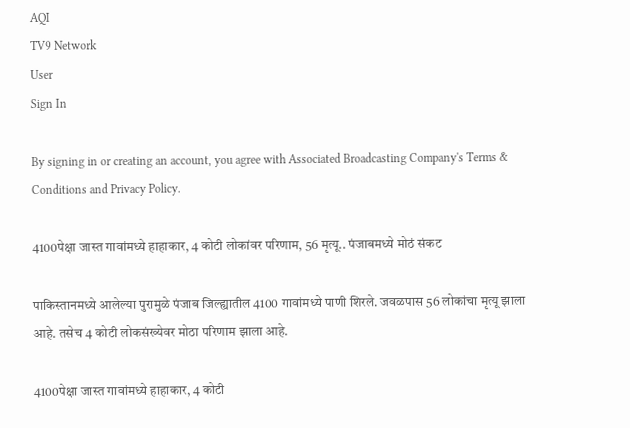AQI
TV9 Network
User
Sign In

By signing in or creating an account, you agree with Associated Broadcasting Company's Terms & Conditions and Privacy Policy.

4100पेक्षा जास्त गावांमध्ये हाहाकार, 4 कोटी लोकांवर परिणाम, 56 मृत्यू.. पंजाबमध्ये मोठं संकट

पाकिस्तानमध्ये आलेल्या पुरामुळे पंजाब जिल्ह्यातील 4100 गावांमध्ये पाणी शिरले. जवळपास 56 लोकांचा मृत्यू झाला आहे. तसेच 4 कोटी लोकसंख्येवर मोठा परिणाम झाला आहे.

4100पेक्षा जास्त गावांमध्ये हाहाकार, 4 कोटी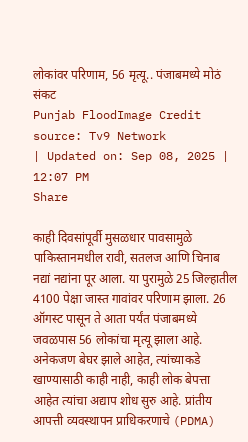लोकांवर परिणाम, 56 मृत्यू.. पंजाबमध्ये मोठं संकट
Punjab FloodImage Credit source: Tv9 Network
| Updated on: Sep 08, 2025 | 12:07 PM
Share

काही दिवसांपूर्वी मुसळधार पावसामुळे पाकिस्तानमधील रावी, सतलज आणि चिनाब नद्यां नद्यांना पूर आला. या पुरामुळे 25 जिल्हातील 4100 पेक्षा जास्त गावांवर परिणाम झाला. 26 ऑगस्ट पासून ते आता पर्यंत पंजाबमध्ये जवळपास 56 लोकांचा मृत्यू झाला आहे. अनेकजण बेघर झाले आहेत, त्यांच्याकडे खाण्यासाठी काही नाही, काही लोक बेपत्ता आहेत त्यांचा अद्याप शोध सुरु आहे. प्रांतीय आपत्ती व्यवस्थापन प्राधिकरणाचे (PDMA)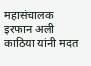महासंचालक इरफान अली काठिया यांनी मदत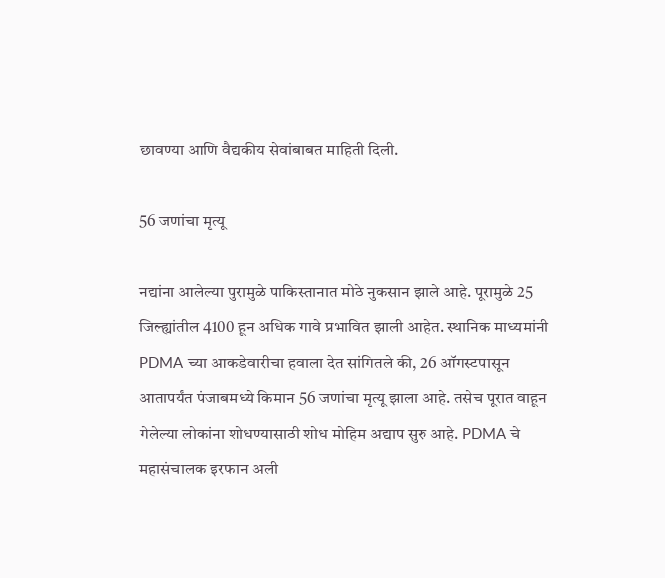छावण्या आणि वैद्यकीय सेवांबाबत माहिती दिली.

56 जणांचा मृत्यू

नद्यांना आलेल्या पुरामुळे पाकिस्तानात मोठे नुकसान झाले आहे. पूरामुळे 25 जिल्ह्यांतील 4100 हून अधिक गावे प्रभावित झाली आहेत. स्थानिक माध्यमांनी PDMA च्या आकडेवारीचा हवाला देत सांगितले की, 26 ऑगस्टपासून आतापर्यंत पंजाबमध्ये किमान 56 जणांचा मृत्यू झाला आहे. तसेच पूरात वाहून गेलेल्या लोकांना शोधण्यासाठी शोध मोहिम अद्याप सुरु आहे. PDMA चे महासंचालक इरफान अली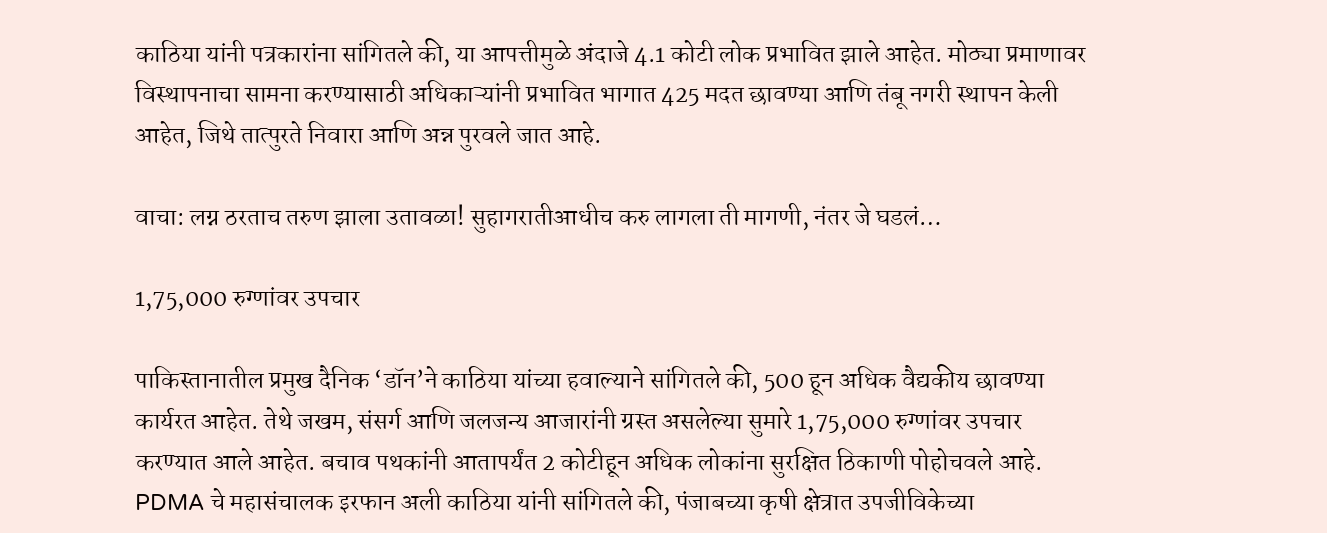काठिया यांनी पत्रकारांना सांगितले की, या आपत्तीमुळे अंदाजे 4.1 कोटी लोक प्रभावित झाले आहेत. मोठ्या प्रमाणावर विस्थापनाचा सामना करण्यासाठी अधिकाऱ्यांनी प्रभावित भागात 425 मदत छावण्या आणि तंबू नगरी स्थापन केली आहेत, जिथे तात्पुरते निवारा आणि अन्न पुरवले जात आहे.

वाचा: लग्न ठरताच तरुण झाला उतावळा! सुहागरातीआधीच करु लागला ती मागणी, नंतर जे घडलं…

1,75,000 रुग्णांवर उपचार

पाकिस्तानातील प्रमुख दैनिक ‘डॉन’ने काठिया यांच्या हवाल्याने सांगितले की, 500 हून अधिक वैद्यकीय छावण्या कार्यरत आहेत. तेथे जखम, संसर्ग आणि जलजन्य आजारांनी ग्रस्त असलेल्या सुमारे 1,75,000 रुग्णांवर उपचार करण्यात आले आहेत. बचाव पथकांनी आतापर्यंत 2 कोटीहून अधिक लोकांना सुरक्षित ठिकाणी पोहोचवले आहे. PDMA चे महासंचालक इरफान अली काठिया यांनी सांगितले की, पंजाबच्या कृषी क्षेत्रात उपजीविकेच्या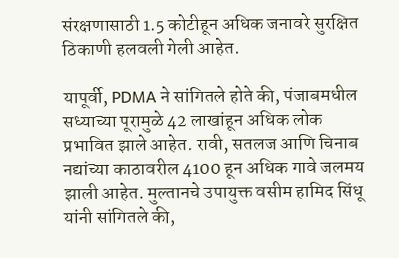संरक्षणासाठी 1.5 कोटीहून अधिक जनावरे सुरक्षित ठिकाणी हलवली गेली आहेत.

यापूर्वी, PDMA ने सांगितले होते की, पंजाबमधील सध्याच्या पूरामुळे 42 लाखांहून अधिक लोक प्रभावित झाले आहेत. रावी, सतलज आणि चिनाब नद्यांच्या काठावरील 4100 हून अधिक गावे जलमय झाली आहेत. मुल्तानचे उपायुक्त वसीम हामिद सिंधू यांनी सांगितले की,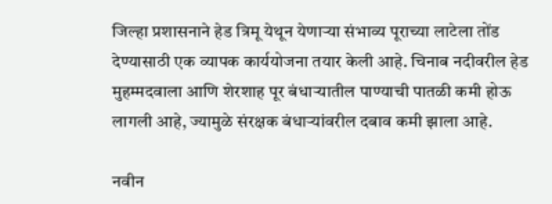जिल्हा प्रशासनाने हेड त्रिमू येथून येणाऱ्या संभाव्य पूराच्या लाटेला तोंड देण्यासाठी एक व्यापक कार्ययोजना तयार केली आहे. चिनाब नदीवरील हेड मुहम्मदवाला आणि शेरशाह पूर बंधाऱ्यातील पाण्याची पातळी कमी होऊ लागली आहे, ज्यामुळे संरक्षक बंधाऱ्यांवरील दबाव कमी झाला आहे.

नवीन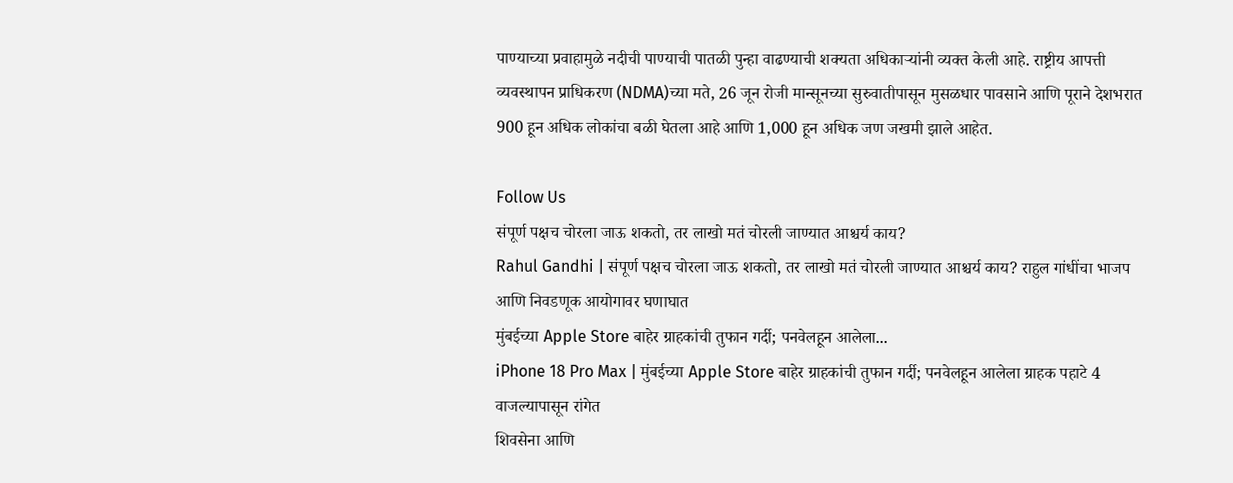पाण्याच्या प्रवाहामुळे नदीची पाण्याची पातळी पुन्हा वाढण्याची शक्यता अधिकाऱ्यांनी व्यक्त केली आहे. राष्ट्रीय आपत्ती व्यवस्थापन प्राधिकरण (NDMA)च्या मते, 26 जून रोजी मान्सूनच्या सुरुवातीपासून मुसळधार पावसाने आणि पूराने देशभरात 900 हून अधिक लोकांचा बळी घेतला आहे आणि 1,000 हून अधिक जण जखमी झाले आहेत.

Follow Us
संपूर्ण पक्षच चोरला जाऊ शकतो, तर लाखो मतं चोरली जाण्यात आश्चर्य काय?
Rahul Gandhi | संपूर्ण पक्षच चोरला जाऊ शकतो, तर लाखो मतं चोरली जाण्यात आश्चर्य काय? राहुल गांधींचा भाजप आणि निवडणूक आयोगावर घणाघात
मुंबईच्या Apple Store बाहेर ग्राहकांची तुफान गर्दी; पनवेलहून आलेला...
iPhone 18 Pro Max | मुंबईच्या Apple Store बाहेर ग्राहकांची तुफान गर्दी; पनवेलहून आलेला ग्राहक पहाटे 4 वाजल्यापासून रांगेत
शिवसेना आणि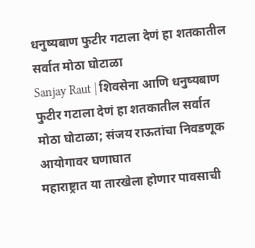धनुष्यबाण फुटीर गटाला देणं हा शतकातील सर्वात मोठा घोटाळा
Sanjay Raut | शिवसेना आणि धनुष्यबाण फुटीर गटाला देणं हा शतकातील सर्वात मोठा घोटाळा; संजय राऊतांचा निवडणूक आयोगावर घणाघात
महाराष्ट्रात या तारखेला होणार पावसाची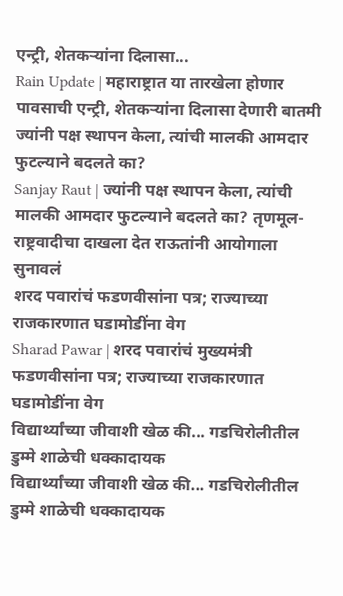एन्ट्री, शेतकऱ्यांना दिलासा...
Rain Update | महाराष्ट्रात या तारखेला होणार पावसाची एन्ट्री, शेतकऱ्यांना दिलासा देणारी बातमी
ज्यांनी पक्ष स्थापन केला, त्यांची मालकी आमदार फुटल्याने बदलते का?
Sanjay Raut | ज्यांनी पक्ष स्थापन केला, त्यांची मालकी आमदार फुटल्याने बदलते का? तृणमूल-राष्ट्रवादीचा दाखला देत राऊतांनी आयोगाला सुनावलं
शरद पवारांचं फडणवीसांना पत्र; राज्याच्या राजकारणात घडामोडींना वेग
Sharad Pawar | शरद पवारांचं मुख्यमंत्री फडणवीसांना पत्र; राज्याच्या राजकारणात घडामोडींना वेग
विद्यार्थ्यांच्या जीवाशी खेळ की... गडचिरोलीतील डुम्मे शाळेची धक्कादायक
विद्यार्थ्यांच्या जीवाशी खेळ की... गडचिरोलीतील डुम्मे शाळेची धक्कादायक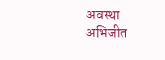अवस्था अभिजीत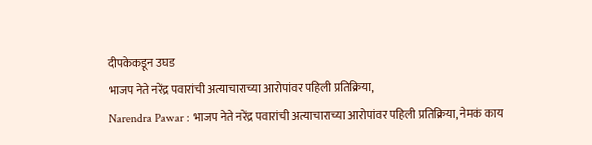दीपकेकडून उघड
भाजप नेते नरेंद्र पवारांची अत्याचाराच्या आरोपांवर पहिली प्रतिक्रिया,
Narendra Pawar : भाजप नेते नरेंद्र पवारांची अत्याचाराच्या आरोपांवर पहिली प्रतिक्रिया, नेमकं काय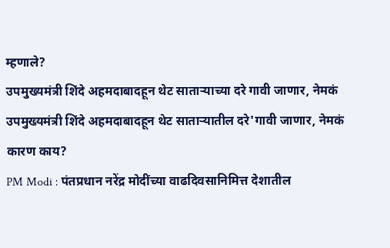म्हणाले?
उपमुख्यमंत्री शिंदे अहमदाबादहून थेट साताऱ्याच्या दरे गावी जाणार, नेमकं
उपमुख्यमंत्री शिंदे अहमदाबादहून थेट साताऱ्यातील दरे'गावी जाणार, नेमकं कारण काय?
PM Modi : पंतप्रधान नरेंद्र मोदींच्या वाढदिवसानिमित्त देशातील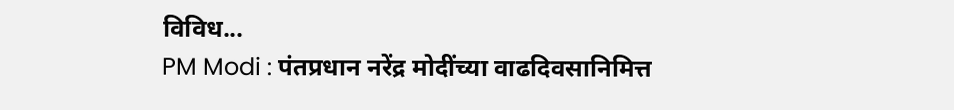विविध...
PM Modi : पंतप्रधान नरेंद्र मोदींच्या वाढदिवसानिमित्त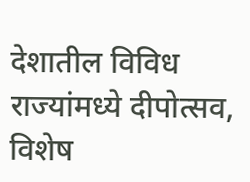देशातील विविध राज्यांमध्ये दीपोत्सव, विशेष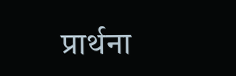प्रार्थना